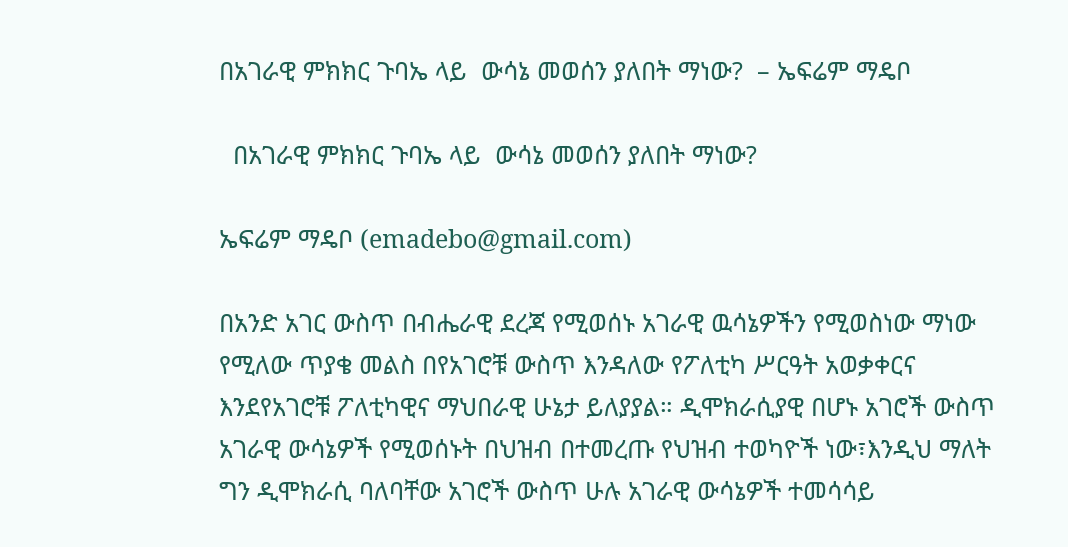በአገራዊ ምክክር ጉባኤ ላይ  ውሳኔ መወሰን ያለበት ማነው?  – ኤፍሬም ማዴቦ

  በአገራዊ ምክክር ጉባኤ ላይ  ውሳኔ መወሰን ያለበት ማነው?

ኤፍሬም ማዴቦ (emadebo@gmail.com)

በአንድ አገር ውስጥ በብሔራዊ ደረጃ የሚወሰኑ አገራዊ ዉሳኔዎችን የሚወስነው ማነው የሚለው ጥያቄ መልስ በየአገሮቹ ውስጥ እንዳለው የፖለቲካ ሥርዓት አወቃቀርና እንደየአገሮቹ ፖለቲካዊና ማህበራዊ ሁኔታ ይለያያል። ዲሞክራሲያዊ በሆኑ አገሮች ውስጥ አገራዊ ውሳኔዎች የሚወሰኑት በህዝብ በተመረጡ የህዝብ ተወካዮች ነው፣እንዲህ ማለት ግን ዲሞክራሲ ባለባቸው አገሮች ውስጥ ሁሉ አገራዊ ውሳኔዎች ተመሳሳይ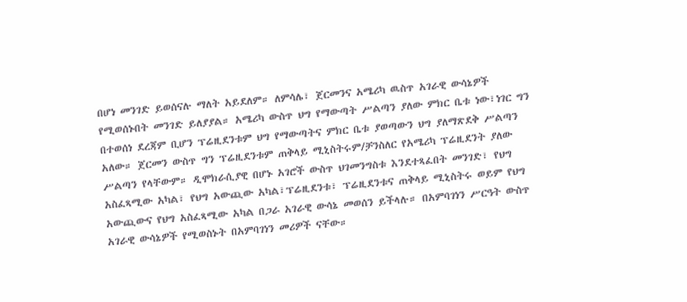በሆነ መንገድ ይወሰናሉ ማለት አይደለም። ለምሳሌ፣ ጀርመንና አሜሪካ ዉስጥ አገራዊ ውሳኔዎች የሚወሰኑበት መንገድ ይለያያል። አሜሪካ ውስጥ ህግ የማውጣት ሥልጣን ያለው ምክር ቤቱ ነው፣ነገር ግን በተወሰነ ደረጃም ቢሆን ፕሬዚደንቱም ህግ የማውጣትና ምክር ቤቱ ያወጣውን ህግ ያለማጽደቅ ሥልጣን አለው። ጀርመን ውስጥ ግን ፕሬዚደንቱም ጠቅላይ ሚኒስትሩም/ቻንስለር የአሜሪካ ፕሬዚደንት ያለው ሥልጣን የላቸውም። ዲሞክራሲያዊ በሆኑ አገሮች ውስጥ ህገመንግስቱ እንደተጻፈበት መንገድ፣ የህግ አስፈጻሚው አካል፣ የህግ አውጪው አካል፣ፕሬዚደንቱ፣ ፕሬዚደንቱና ጠቅላይ ሚኒስትሩ ወይም የህግ አውጪውና የህግ አስፈጻሚው አካል በጋራ አገራዊ ውሳኔ መወሰን ይችላሉ። በአምባገነን ሥርዓት ውስጥ አገራዊ ውሳኔዎች የሚወስኑት በአምባገነን መሪዎች ናቸው።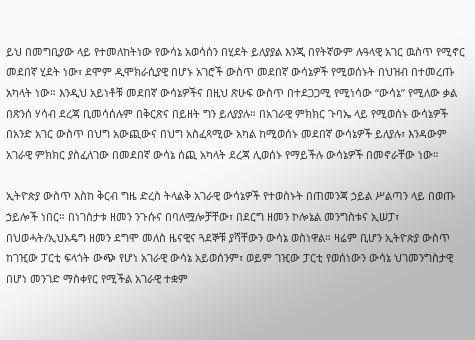ይህ በመግቢያው ላይ የተመለከትነው የውሳኔ አወሳሰን በሂደት ይለያያል እንጂ በየትኛውም ሉዓላዊ አገር ዉስጥ የሚኖር መደበኛ ሂደት ነው፣ ደሞም ዲሞክራሲያዊ በሆኑ አገሮች ውስጥ መደበኛ ውሳኔዎች የሚወሰኑት በህዝብ በተመረጡ አካላት ነው። እንዲህ አይነቶቹ መደበኛ ውሳኔዎችና በዚህ ጽሁፍ ውስጥ በተደጋጋሚ የሚነሳው “ውሳኔ” የሚለው ቃል በጽንሰ ሃሳብ ደረጃ ቢመሳሰሉም በቅርጽና በይዘት ግን ይለያያሉ። በአገራዊ ምክክር ጉባኤ ላይ የሚወሰኑ ውሳኔዎች በአንድ አገር ውስጥ በህግ አውጪውና በህግ አስፈጻሚው አካል ከሚወሰኑ መደበኛ ውሳኔዎች ይለያሉ፣ እንዳውም አገራዊ ምክክር ያስፈለገው በመደበኛ ውሳኔ ሰጪ አካላት ደረጃ ሊወሰኑ የማይችሉ ውሳኔዎች በመኖራቸው ነው።

ኢትዮጵያ ውስጥ እስከ ቅርብ ግዜ ድረስ ትላልቅ አገራዊ ውሳኔዎች የተወስኑት በጠመንጃ ኃይል ሥልጣን ላይ በወጡ ኃይሎች ነበር። በነገስታቱ ዘመን ንጉሱና በባለሟሎቻቸው፣ በደርግ ዘመን ኮሎኔል መንግስቱና ኢሠፓ፣ በህወሓት/ኢህአዴግ ዘመን ደግሞ መለስ ዜናዊና ጓደኞቹ ያሻቸውን ውሳኔ ወስነዋል። ዛሬም ቢሆን ኢትዮጵያ ውስጥ ከገዢው ፓርቲ ፍላጎት ውጭ የሆነ አገራዊ ውሳኔ አይወሰንም፣ ወይም ገዢው ፓርቲ የወሰነውን ውሳኔ ህገመንግስታዊ በሆነ መንገድ ማስቀየር የሚችል አገራዊ ተቋም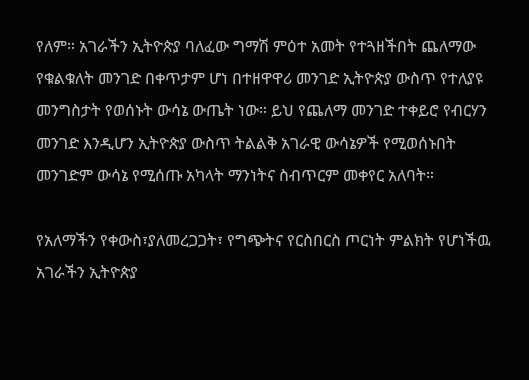የለም። አገራችን ኢትዮጵያ ባለፈው ግማሽ ምዕተ አመት የተጓዘችበት ጨለማው የቁልቁለት መንገድ በቀጥታም ሆነ በተዘዋዋሪ መንገድ ኢትዮጵያ ውስጥ የተለያዩ መንግስታት የወሰኑት ውሳኔ ውጤት ነው። ይህ የጨለማ መንገድ ተቀይሮ የብርሃን መንገድ እንዲሆን ኢትዮጵያ ውስጥ ትልልቅ አገራዊ ውሳኔዎች የሚወሰኑበት  መንገድም ውሳኔ የሚሰጡ አካላት ማንነትና ስብጥርም መቀየር አለባት።

የአለማችን የቀውስ፣ያለመረጋጋት፣ የግጭትና የርስበርስ ጦርነት ምልክት የሆነችዉ አገራችን ኢትዮጵያ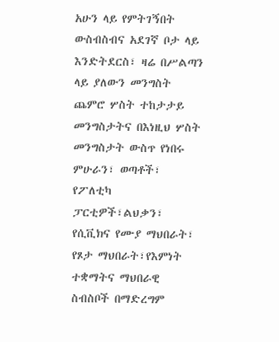አሁን ላይ የምትገኝበት ውስብስብና አደገኛ ቦታ ላይ እንድትደርስ፣ ዛሬ በሥልጣን ላይ ያለውን መንግስት ጨምሮ ሦስት ተከታታይ መንግስታትና በእነዚህ ሦስት መንግስታት ውስጥ የነበሩ ምሁራን፣ ወጣቶች፣ የፖለቲካ ፓርቲዎች፣ልህቃን፣ የሲቪክና የሙያ ማህበራት፣ የጾታ ማህበራት፣የእምነት ተቋማትና ማህበራዊ ስብስቦች በማድረግም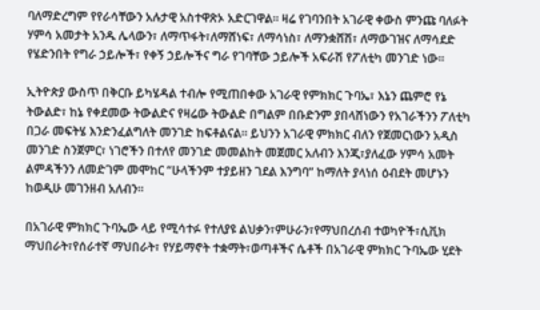ባለማድረግም የየራሳቸውን አሉታዊ አስተዋጽኦ አድርገዋል። ዛሬ የገባንበት አገራዊ ቀውስ ምንጩ ባለፉት ሃምሳ አመታት አንዱ ሌላውን፣ ለማጥፋት፣ለማሸነፍ፣ ለማሳነስ፣ ለማንቋሸሽ፣ ለማውገዝና ለማሳደድ የሄድንበት የግራ ኃይሎች፣ የቀኝ ኃይሎችና ግራ የገባቸው ኃይሎች አፍራሽ የፖለቲካ መንገድ ነው።

ኢትዮጵያ ውስጥ በቅርቡ ይካሄዳል ተብሎ የሚጠበቀው አገራዊ የምክክር ጉባኤ፣ እኔን ጨምሮ የኔ ትውልድ፣ ከኔ የቀደመው ትውልድና የዛሬው ትውልድ በግልም በቡድንም ያበላሸነውን የአገራችንን ፖለቲካ በጋራ መፍትሄ እንድንፈልግለት መንገድ ከፍቶልናል። ይህንን አገራዊ ምክክር ብለን የጀመርነውን አዲስ መንገድ ስንጀምር፣ ነገሮችን በተለየ መንገድ መመልከት መጀመር አለብን እንጂ፣ያለፈው ሃምሳ አመት ልምዳችንን ለመድገም መሞከር “ሁላችንም ተያይዘን ገደል እንግባ” ከማለት ያላነሰ ዕብደት መሆኑን ከወዲሁ መገንዘብ አለብን።

በአገራዊ ምክክር ጉባኤው ላይ የሚሳተፉ የተለያዩ ልህቃን፣ምሁራን፣የማህበረሰብ ተወካዮች፣ሲቪክ ማህበራት፣የሰራተኛ ማህበራት፣ የሃይማኖት ተቋማት፣ወጣቶችና ሴቶች በአገራዊ ምክክር ጉባኤው ሂደት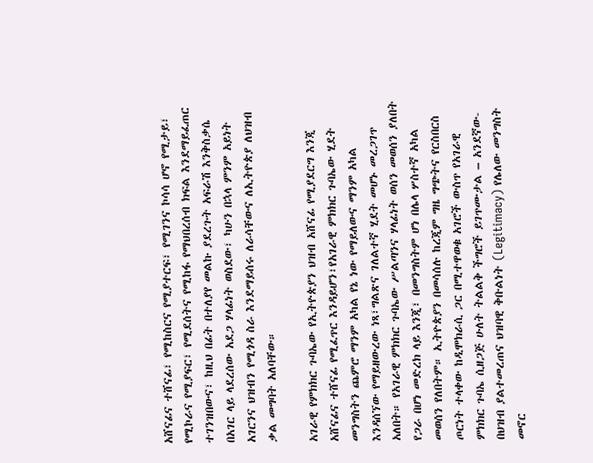አሸናፊና ተሸናፊ፣ የሚከስርና የሚያተርፍ፣ የሚገንና ኮሳሳ ሆኖ የሚታይ፣ የሚኮራና የሚያፍር፣ የሚደሰትና የሚከፋ የማህበረሰብ ክፍል እንደማይፈጠር ተገንዝበውና፣ ከዚህ በፊት በተለያየ መልኩ ያደረጉት አፍራሽ እንቅስቃሴ በአገር ላይ ላደረሰው አደጋ ሃላፊነት ወስደው፣ ካሁን በኋላ ምንም አይነት አገርንና ህዝብን የሚጎዳ ስራ እንደማይሰሩ ለራሳቸውና ለኢትዮጵያ ለህዝብ ቃል መግባት አለባቸው።

አገራዊ የምክክር ጉባኤው የኢትዮጵያን ህዝብ አሸናፊ የሚያደርግ እንጂ አሸናፊና ተሸናፊ የሚፈጥር እንዳይሆን፣የአገራዊ ምክክር ጉባኤው ሂደት መንግስትን ጨምሮ ማንም አካል የኔ ነው የማይለውና ማንም አካል እንዳሰኘው የማይዘውረው ነጻ፣ግልጽና ገለልተኛ ሂደት መሆኑ መረጋገጥ አለበት። የአገራዊ ምክክር ጉባኤው ሥልጣንና ሃላፊነት ወሰን መወሰን ያለበት የጋራ በሆነ መድረክ ላይ እንጂ፣ በመንግስትም ሆነ በሌላ ሦስተኛ አካል መወሰን የለበትም። ኢትዮጵያን በመሳሰሉ ከረጂም ግዜ ግጭትና የርስበርስ ጦርነት ተላቀው ከዲሞክራሲ ጋር በሚተዋወቁ አገሮች ውስጥ የአገራዊ ምክክር ጉባኤ ሲዘጋጅ ሁለት ትልልቅ ችግሮች ይገጥሙታል – አንደኛው- በህዝብ ያልተመረጠና ህዝባዊ ቅቡልነት (Legitimacy) የሌለው መንግስት መኖር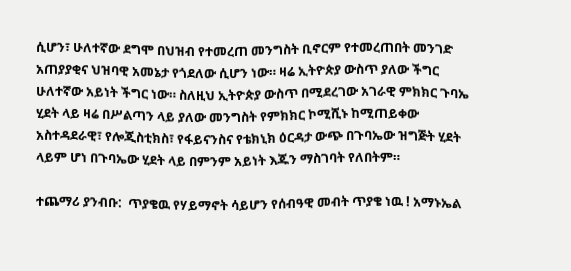ሲሆን፣ ሁለተኛው ደግሞ በህዝብ የተመረጠ መንግስት ቢኖርም የተመረጠበት መንገድ አጠያያቂና ህዝባዊ አመኔታ የጎደለው ሲሆን ነው። ዛሬ ኢትዮጵያ ውስጥ ያለው ችግር ሁለተኛው አይነት ችግር ነው። ስለዚህ ኢትዮጵያ ውስጥ በሚደረገው አገራዊ ምክክር ጉባኤ ሂደት ላይ ዛሬ በሥልጣን ላይ ያለው መንግስት የምክክር ኮሚሺኑ ከሚጠይቀው አስተዳደራዊ፣ የሎጂስቲክስ፣ የፋይናንስና የቴክኒክ ዕርዳታ ውጭ በጉባኤው ዝግጅት ሂደት ላይም ሆነ በጉባኤው ሂደት ላይ በምንም አይነት እጁን ማስገባት የለበትም።

ተጨማሪ ያንብቡ:  ጥያቄዉ የሃይማኖት ሳይሆን የሰብዓዊ መብት ጥያቄ ነዉ ! አማኑኤል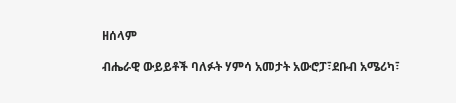ዘሰላም

ብሔራዊ ውይይቶች ባለፉት ሃምሳ አመታት አውሮፓ፣ደቡብ አሜሪካ፣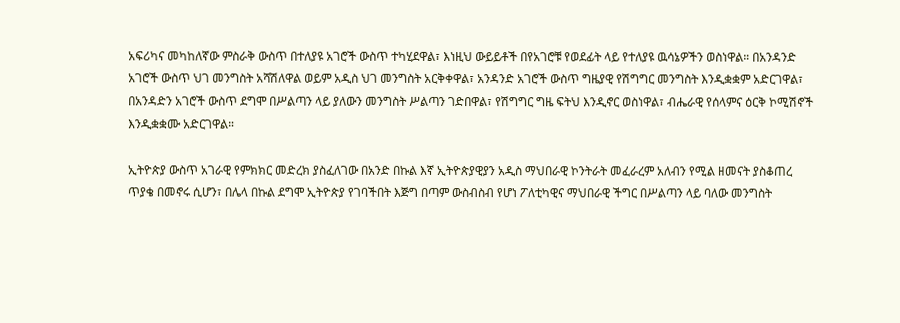አፍሪካና መካከለኛው ምስራቅ ውስጥ በተለያዩ አገሮች ውስጥ ተካሂደዋል፣ እነዚህ ውይይቶች በየአገሮቹ የወደፊት ላይ የተለያዩ ዉሳኔዎችን ወስነዋል። በአንዳንድ አገሮች ውስጥ ህገ መንግስት አሻሽለዋል ወይም አዲስ ህገ መንግስት አርቅቀዋል፣ አንዳንድ አገሮች ውስጥ ግዜያዊ የሽግግር መንግስት እንዲቋቋም አድርገዋል፣ በአንዳድን አገሮች ውስጥ ደግሞ በሥልጣን ላይ ያለውን መንግስት ሥልጣን ገድበዋል፣ የሽግግር ግዜ ፍትህ እንዲኖር ወስነዋል፣ ብሔራዊ የሰላምና ዕርቅ ኮሚሽኖች እንዲቋቋሙ አድርገዋል።

ኢትዮጵያ ውስጥ አገራዊ የምክክር መድረክ ያስፈለገው በአንድ በኩል እኛ ኢትዮጵያዊያን አዲስ ማህበራዊ ኮንትራት መፈራረም አለብን የሚል ዘመናት ያስቆጠረ ጥያቄ በመኖሩ ሲሆን፣ በሌላ በኩል ደግሞ ኢትዮጵያ የገባችበት እጅግ በጣም ውስብስብ የሆነ ፖለቲካዊና ማህበራዊ ችግር በሥልጣን ላይ ባለው መንግስት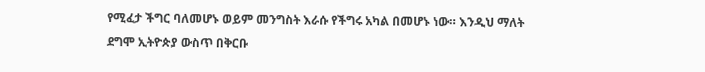የሚፈታ ችግር ባለመሆኑ ወይም መንግስት እራሱ የችግሩ አካል በመሆኑ ነው። እንዲህ ማለት ደግሞ ኢትዮጵያ ውስጥ በቅርቡ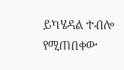ይካሄዳል ተብሎ የሚጠበቀው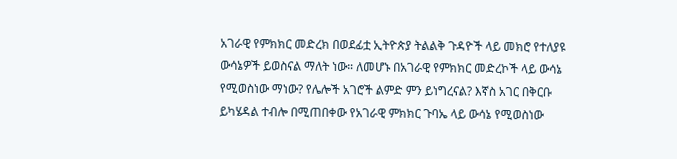አገራዊ የምክክር መድረክ በወደፊቷ ኢትዮጵያ ትልልቅ ጉዳዮች ላይ መክሮ የተለያዩ ውሳኔዎች ይወስናል ማለት ነው። ለመሆኑ በአገራዊ የምክክር መድረኮች ላይ ውሳኔ የሚወስነው ማነው? የሌሎች አገሮች ልምድ ምን ይነግረናል? እኛስ አገር በቅርቡ ይካሄዳል ተብሎ በሚጠበቀው የአገራዊ ምክክር ጉባኤ ላይ ውሳኔ የሚወስነው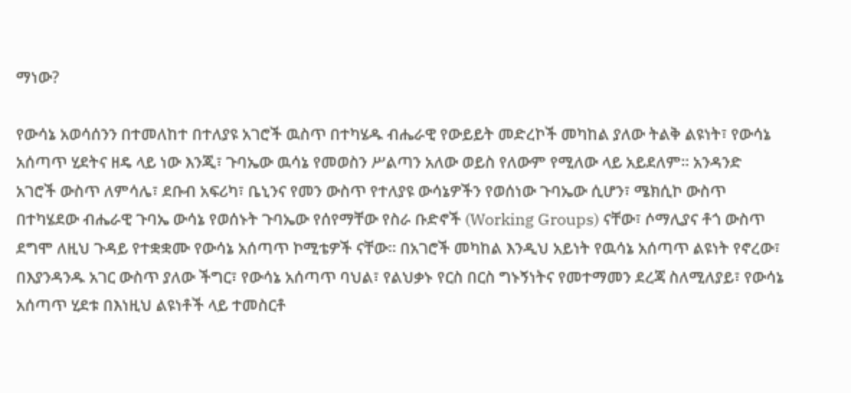ማነው?

የውሳኔ አወሳሰንን በተመለከተ በተለያዩ አገሮች ዉስጥ በተካሄዱ ብሔራዊ የውይይት መድረኮች መካከል ያለው ትልቅ ልዩነት፣ የውሳኔ አሰጣጥ ሂደትና ዘዴ ላይ ነው እንጂ፣ ጉባኤው ዉሳኔ የመወስን ሥልጣን አለው ወይስ የለውም የሚለው ላይ አይደለም። አንዳንድ አገሮች ውስጥ ለምሳሌ፣ ደቡብ አፍሪካ፣ ቤኒንና የመን ውስጥ የተለያዩ ውሳኔዎችን የወሰነው ጉባኤው ሲሆን፣ ሜክሲኮ ውስጥ በተካሄደው ብሔራዊ ጉባኤ ውሳኔ የወሰኑት ጉባኤው የሰየማቸው የስራ ቡድኖች (Working Groups) ናቸው፣ ሶማሊያና ቶጎ ውስጥ ደግሞ ለዚህ ጉዳይ የተቋቋሙ የውሳኔ አሰጣጥ ኮሚቴዎች ናቸው። በአገሮች መካከል እንዲህ አይነት የዉሳኔ አሰጣጥ ልዩነት የኖረው፣ በእያንዳንዱ አገር ውስጥ ያለው ችግር፣ የውሳኔ አሰጣጥ ባህል፣ የልህቃኑ የርስ በርስ ግኑኝነትና የመተማመን ደረጃ ስለሚለያይ፣ የውሳኔ አሰጣጥ ሂደቱ በእነዚህ ልዩነቶች ላይ ተመስርቶ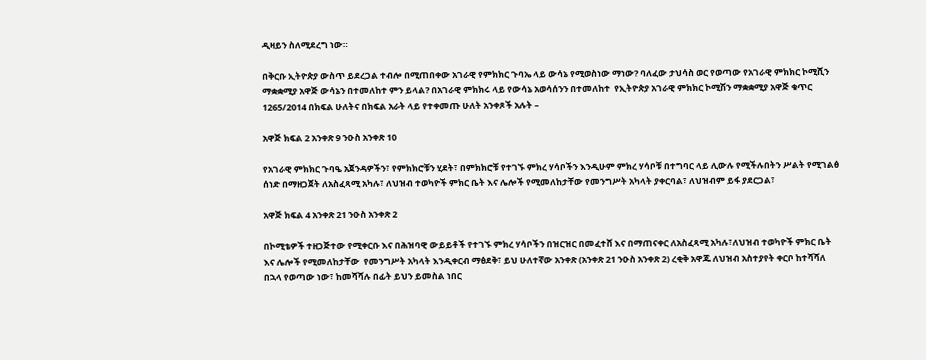ዲዛይን ስለሚደረግ ነው።

በቅርቡ ኢትዮጵያ ውስጥ ይደረጋል ተብሎ በሚጠበቀው አገራዊ የምክክር ጉባኤ ላይ ውሳኔ የሚወስነው ማነው? ባለፈው ታህሳስ ወር የወጣው የአገራዊ ምክክር ኮሚሺን ማቋቋሚያ አዋጅ ውሳኔን በተመለከተ ምን ይላል? በአገራዊ ምክክሩ ላይ የውሳኔ አወሳሰንን በተመለከተ  የኢትዮጵያ አገራዊ ምክክር ኮሚሽን ማቋቋሚያ አዋጅ ቁጥር 1265/2014 በክፍል ሁለትና በክፍል አራት ላይ የተቀመጡ ሁለት አንቀጾች አሉት –

አዋጅ ክፍል 2 አንቀጽ 9 ንዑስ አንቀጽ 10

የአገራዊ ምክክር ጉባዔ አጀንዳዎችን፣ የምክክሮቹን ሂደት፣ በምክክሮቹ የተገኙ ምክረ ሃሳቦችን እንዲሁም ምክረ ሃሳቦቹ በተግባር ላይ ሊውሉ የሚችሉበትን ሥልት የሚገልፅ ሰነድ በማዘጋጀት ለአስፈጻሚ አካሉ፣ ለህዝብ ተወካዮች ምክር ቤት እና ሌሎች የሚመለከታቸው የመንግሥት አካላት ያቀርባል፣ ለህዝብም ይፋ ያደርጋል፣

አዋጅ ክፍል 4 አንቀጽ 21 ንዑስ አንቀጽ 2

በኮሚቴዎች ተዘጋጅተው የሚቀርቡ እና በሕዝባዊ ውይይቶች የተገኙ ምክረ ሃሳቦችን በዝርዝር በመፈተሸ እና በማጠናቀር ለአስፈጻሚ አካሉ፣ለህዝብ ተወካዮች ምክር ቤት እና ሌሎች የሚመለከታቸው  የመንግሥት አካላት እንዲቀርብ ማፅደቅ፣ ይህ ሁለተኛው አንቀጽ (አንቀጽ 21 ንዑስ አንቀጽ 2) ረቂቅ አዋጁ ለህዝብ አስተያየት ቀርቦ ከተሻሻለ በኋላ የወጣው ነው፣ ከመሻሻሉ በፊት ይህን ይመስል ነበር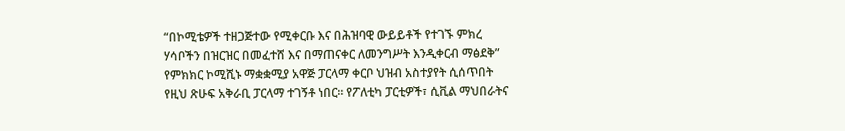“በኮሚቴዎች ተዘጋጅተው የሚቀርቡ እና በሕዝባዊ ውይይቶች የተገኙ ምክረ ሃሳቦችን በዝርዝር በመፈተሸ እና በማጠናቀር ለመንግሥት እንዲቀርብ ማፅደቅ” የምክክር ኮሚሺኑ ማቋቋሚያ አዋጅ ፓርላማ ቀርቦ ህዝብ አስተያየት ሲሰጥበት የዚህ ጽሁፍ አቅራቢ ፓርላማ ተገኝቶ ነበር። የፖለቲካ ፓርቲዎች፣ ሲቪል ማህበራትና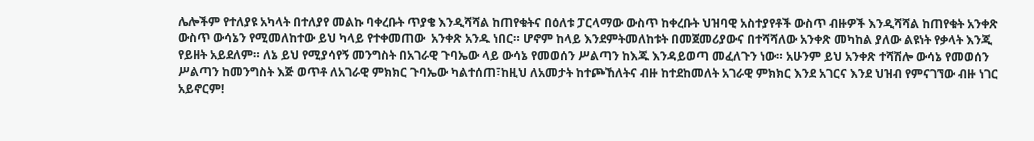ሌሎችም የተለያዩ አካላት በተለያየ መልኩ ባቀረቡት ጥያቄ እንዲሻሻል ከጠየቁትና በዕለቱ ፓርላማው ውስጥ ከቀረቡት ህዝባዊ አስተያየቶች ውስጥ ብዙዎች እንዲሻሻል ከጠየቁት አንቀጽ ውስጥ ውሳኔን የሚመለከተው ይህ ካላይ የተቀመጠው  አንቀጽ አንዱ ነበር። ሆኖም ከላይ እንደምትመለከቱት በመጀመሪያውና በተሻሻለው አንቀጽ መካከል ያለው ልዩነት የቃላት እንጂ የይዘት አይደለም። ለኔ ይህ የሚያሳየኝ መንግስት በአገራዊ ጉባኤው ላይ ውሳኔ የመወሰን ሥልጣን ከእጁ እንዳይወጣ መፈለጉን ነው። አሁንም ይህ አንቀጽ ተሻሽሎ ውሳኔ የመወሰን ሥልጣን ከመንግስት እጅ ወጥቶ ለአገራዊ ምክክር ጉባኤው ካልተሰጠ፣ከዚህ ለአመታት ከተጮኸለትና ብዙ ከተደከመለት አገራዊ ምክክር እንደ አገርና እንደ ህዝብ የምናገኘው ብዙ ነገር አይኖርም!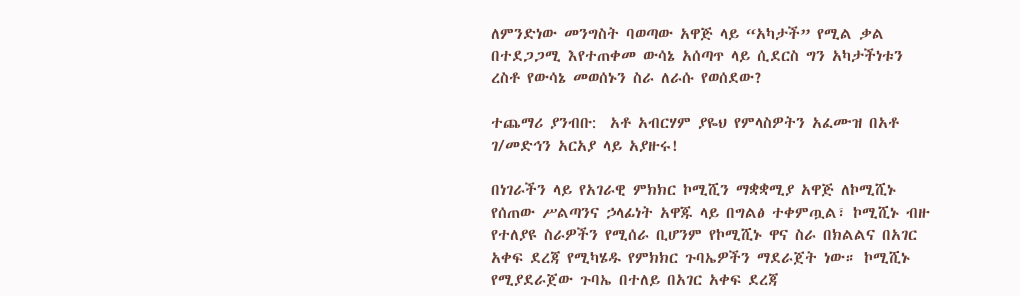ለምንድነው መንግስት ባወጣው አዋጅ ላይ “አካታች” የሚል ቃል በተደጋጋሚ እየተጠቀመ ውሳኔ አሰጣጥ ላይ ሲደርስ ግን አካታችነቱን ረስቶ የውሳኔ መወሰኑን ስራ ለራሱ የወሰደው?

ተጨማሪ ያንብቡ:  አቶ አብርሃም ያዬህ የምላስዎትን አፈሙዝ በአቶ ገ/መድኅን አርአያ ላይ አያዙሩ!

በነገራችን ላይ የአገራዊ ምክክር ኮሚሺን ማቋቋሚያ አዋጅ ለኮሚሺኑ የሰጠው ሥልጣንና ኃላፊነት አዋጁ ላይ በግልፅ ተቀምጧል፣ ኮሚሺኑ ብዙ የተለያዩ ስራዎችን የሚሰራ ቢሆንም የኮሚሺኑ ዋና ስራ በክልልና በአገር አቀፍ ደረጃ የሚካሄዱ የምክክር ጉባኤዎችን ማደራጀት ነው። ኮሚሺኑ የሚያደራጀው ጉባኤ በተለይ በአገር አቀፍ ደረጃ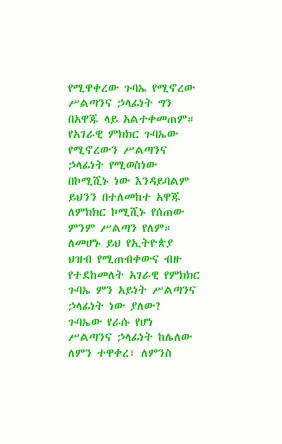የሚዋቀረው ጉባኤ የሚኖረው ሥልጣንና ኃላፊነት ግን በአዋጁ ላይ አልተቀመጠም። የአገራዊ ምክክር ጉባኤው የሚኖረውን ሥልጣንና ኃላፊነት የሚወስነው በኮሚሺኑ ነው እንዳይባልም ይህንን በተለመከተ አዋጁ ለምክክር ኮሚሺኑ የሰጠው ምንም ሥልጣን የለም። ለመሆኑ ይህ የኢትዮጵያ ህዝብ የሚጠብቀውና ብዙ የተደከመለት አገራዊ የምክክር ጉባኤ ምን አይነት ሥልጣንና ኃላፊነት ነው ያለው? ጉባኤው የራሱ የሆነ ሥልጣንና ኃላፊነት ከሌለው ለምን ተዋቀረ፣ ለምንስ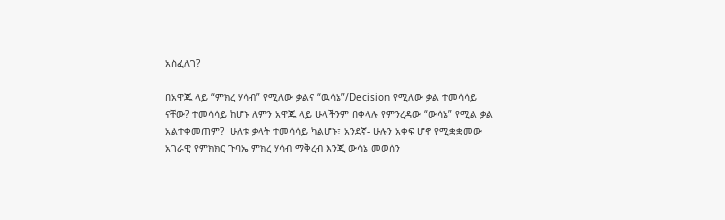አስፈለገ?

በአዋጁ ላይ “ምክረ ሃሳብ” የሚለው ቃልና “ዉሳኔ”/Decision የሚለው ቃል ተመሳሳይ ናቸው? ተመሳሳይ ከሆኑ ለምን አዋጁ ላይ ሁላችንም በቀላሉ የምንረዳው “ውሳኔ” የሚል ቃል አልተቀመጠም?  ሁለቱ ቃላት ተመሳሳይ ካልሆኑ፣ አንደኛ- ሁሉን አቀፍ ሆኖ የሚቋቋመው አገራዊ የምክክር ጉባኤ ምክረ ሃሳብ ማቅረብ እንጂ ውሳኔ መወሰን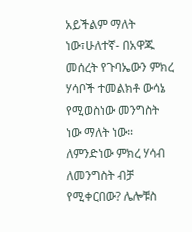አይችልም ማለት ነው፣ሁለተኛ- በአዋጁ መሰረት የጉባኤውን ምክረ ሃሳቦች ተመልክቶ ውሳኔ የሚወስነው መንግስት ነው ማለት ነው። ለምንድነው ምክረ ሃሳብ ለመንግስት ብቻ የሚቀርበው? ሌሎቹስ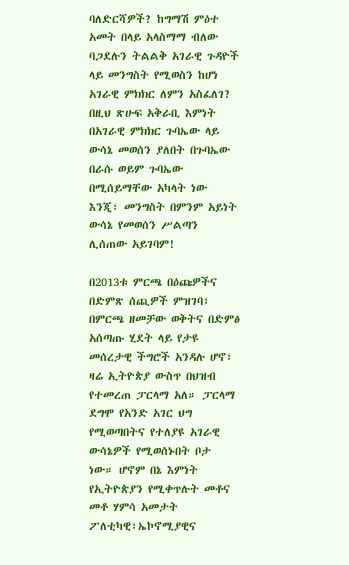ባለድርሻዎች? ከግማሽ ምዕተ አመት በላይ አላስማማ ብለው ባጋደሉን ትልልቅ አገራዊ ጉዳዮች ላይ መንግስት የሚወስን ከሆነ አገራዊ ምክክር ለምን አስፈለገ? በዚህ ጽሁፍ አቅራቢ እምነት በአገራዊ ምክክር ጉባኤው ላይ ውሳኔ መወሰን ያለበት በጉባኤው በራሱ ወይም ጉባኤው በሚሰይማቸው አካላት ነው እንጂ፣ መንግስት በምንም አይነት ውሳኔ የመወሰን ሥልጣን ሊሰጠው አይገባም!

በ2013ቱ ምርጫ በዕጩዎችና በድምጽ ሰጪዎች ምዝገባ፣ በምርጫ ዘመቻው ወቅትና በድምፅ አሰጣጡ ሂደት ላይ የታዩ መሰረታዊ ችግሮች አንዳሉ ሆኖ፣ ዛሬ ኢትዮጵያ ውስጥ በህዝብ የተመረጠ ፓርላማ አለ። ፓርላማ ደግሞ የአንድ አገር ህግ የሚወጣበትና የተለያዩ አገራዊ ውሳኔዎች የሚወሰኑበት ቦታ ነው። ሆኖም በኔ እምነት የኢትዮጵያን የሚቀጥሉት መቶና መቶ ሃምሳ አመታት ፖለቲካዊ፣ኤኮኖሚያዊና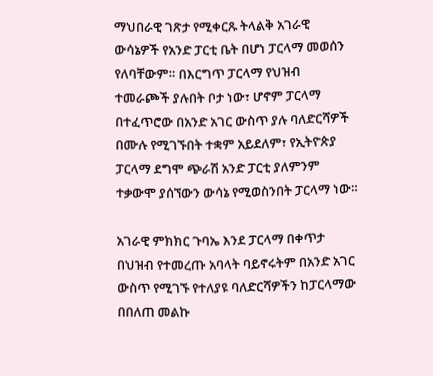ማህበራዊ ገጽታ የሚቀርጹ ትላልቅ አገራዊ ውሳኔዎች የአንድ ፓርቲ ቤት በሆነ ፓርላማ መወሰን የለባቸውም። በእርግጥ ፓርላማ የህዝብ ተመራጮች ያሉበት ቦታ ነው፣ ሆኖም ፓርላማ በተፈጥሮው በአንድ አገር ውስጥ ያሉ ባለድርሻዎች በሙሉ የሚገኙበት ተቋም አይደለም፣ የኢትዮጵያ ፓርላማ ደግሞ ጭራሽ አንድ ፓርቲ ያለምንም ተቃውሞ ያሰኘውን ውሳኔ የሚወስንበት ፓርላማ ነው።

አገራዊ ምክክር ጉባኤ እንደ ፓርላማ በቀጥታ በህዝብ የተመረጡ አባላት ባይኖሩትም በአንድ አገር ውስጥ የሚገኙ የተለያዩ ባለድርሻዎችን ከፓርላማው በበለጠ መልኩ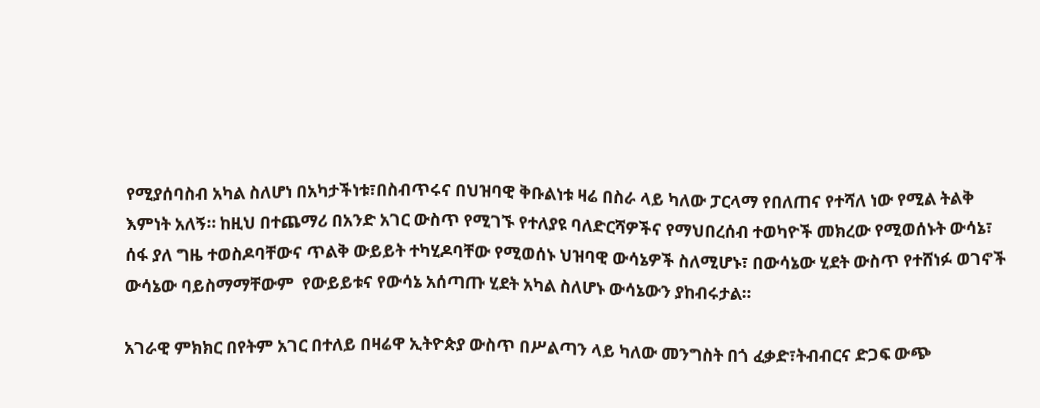የሚያሰባስብ አካል ስለሆነ በአካታችነቱ፣በስብጥሩና በህዝባዊ ቅቡልነቱ ዛሬ በስራ ላይ ካለው ፓርላማ የበለጠና የተሻለ ነው የሚል ትልቅ እምነት አለኝ። ከዚህ በተጨማሪ በአንድ አገር ውስጥ የሚገኙ የተለያዩ ባለድርሻዎችና የማህበረሰብ ተወካዮች መክረው የሚወሰኑት ውሳኔ፣ ሰፋ ያለ ግዜ ተወስዶባቸውና ጥልቅ ውይይት ተካሂዶባቸው የሚወሰኑ ህዝባዊ ውሳኔዎች ስለሚሆኑ፣ በውሳኔው ሂደት ውስጥ የተሸነፉ ወገኖች ውሳኔው ባይስማማቸውም  የውይይቱና የውሳኔ አሰጣጡ ሂደት አካል ስለሆኑ ውሳኔውን ያከብሩታል።

አገራዊ ምክክር በየትም አገር በተለይ በዛሬዋ ኢትዮጵያ ውስጥ በሥልጣን ላይ ካለው መንግስት በጎ ፈቃድ፣ትብብርና ድጋፍ ውጭ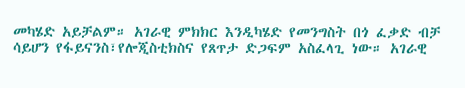መካሄድ አይቻልም። አገራዊ ምክክር እንዲካሄድ የመንግስት በጎ ፈቃድ ብቻ ሳይሆን የፋይናንስ፣የሎጂስቲክስና የጸጥታ ድጋፍም አስፈላጊ ነው። አገራዊ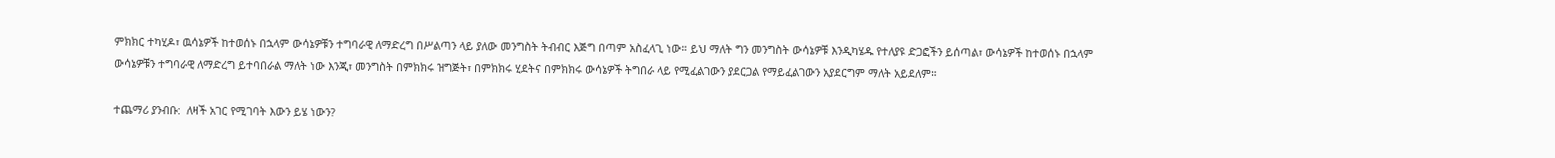ምክክር ተካሂዶ፣ ዉሳኔዎች ከተወሰኑ በኋላም ውሳኔዎቹን ተግባራዊ ለማድረግ በሥልጣን ላይ ያለው መንግስት ትብብር እጅግ በጣም አስፈላጊ ነው። ይህ ማለት ግን መንግስት ውሳኔዎቹ እንዲካሄዱ የተለያዩ ድጋፎችን ይሰጣል፣ ውሳኔዎች ከተወሰኑ በኋላም ውሳኔዎቹን ተግባራዊ ለማድረግ ይተባበራል ማለት ነው እንጂ፣ መንግስት በምክክሩ ዝግጅት፣ በምክክሩ ሂደትና በምክክሩ ውሳኔዎች ትግበራ ላይ የሚፈልገውን ያደርጋል የማይፈልገውን አያደርግም ማለት አይደለም።

ተጨማሪ ያንብቡ:  ለዛች አገር የሚገባት እውን ይሄ ነውን?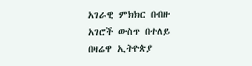አገራዊ ምክክር በብዙ አገሮች ውስጥ በተለይ በዛሬዋ ኢትዮጵያ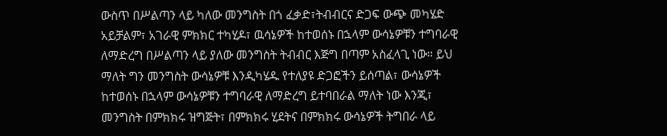ውስጥ በሥልጣን ላይ ካለው መንግስት በጎ ፈቃድ፣ትብብርና ድጋፍ ውጭ መካሄድ አይቻልም፣ አገራዊ ምክክር ተካሂዶ፣ ዉሳኔዎች ከተወሰኑ በኋላም ውሳኔዎቹን ተግባራዊ ለማድረግ በሥልጣን ላይ ያለው መንግስት ትብብር እጅግ በጣም አስፈላጊ ነው። ይህ ማለት ግን መንግስት ውሳኔዎቹ እንዲካሄዱ የተለያዩ ድጋፎችን ይሰጣል፣ ውሳኔዎች ከተወሰኑ በኋላም ውሳኔዎቹን ተግባራዊ ለማድረግ ይተባበራል ማለት ነው እንጂ፣ መንግስት በምክክሩ ዝግጅት፣ በምክክሩ ሂደትና በምክክሩ ውሳኔዎች ትግበራ ላይ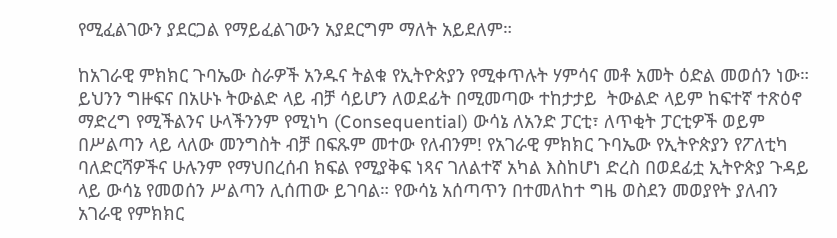የሚፈልገውን ያደርጋል የማይፈልገውን አያደርግም ማለት አይደለም።

ከአገራዊ ምክክር ጉባኤው ስራዎች አንዱና ትልቁ የኢትዮጵያን የሚቀጥሉት ሃምሳና መቶ አመት ዕድል መወሰን ነው። ይህንን ግዙፍና በአሁኑ ትውልድ ላይ ብቻ ሳይሆን ለወደፊት በሚመጣው ተከታታይ  ትውልድ ላይም ከፍተኛ ተጽዕኖ ማድረግ የሚችልንና ሁላችንንም የሚነካ (Consequential) ውሳኔ ለአንድ ፓርቲ፣ ለጥቂት ፓርቲዎች ወይም በሥልጣን ላይ ላለው መንግስት ብቻ በፍጹም መተው የለብንም! የአገራዊ ምክክር ጉባኤው የኢትዮጵያን የፖለቲካ ባለድርሻዎችና ሁሉንም የማህበረሰብ ክፍል የሚያቅፍ ነጻና ገለልተኛ አካል እስከሆነ ድረስ በወደፊቷ ኢትዮጵያ ጉዳይ ላይ ውሳኔ የመወሰን ሥልጣን ሊሰጠው ይገባል። የውሳኔ አሰጣጥን በተመለከተ ግዜ ወስደን መወያየት ያለብን አገራዊ የምክክር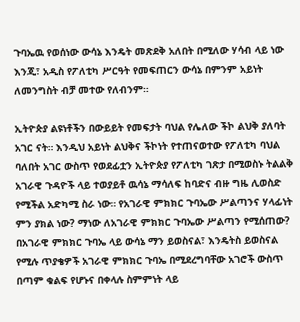ጉባኤዉ የወሰነው ውሳኔ እንዴት መጽደቅ አለበት በሚለው ሃሳብ ላይ ነው እንጂ፣ አዲስ የፖለቲካ ሥርዓት የመፍጠርን ውሳኔ በምንም አይነት ለመንግስት ብቻ መተው የለብንም።

ኢትዮጵያ ልዩነቶችን በውይይት የመፍታት ባህል የሌለው ችኮ ልህቅ ያለባት አገር ናት። እንዲህ አይነት ልህቅና ችኮነት የተጠናወተው የፖለቲካ ባህል ባለበት አገር ውስጥ የወደፊቷን ኢትዮጵያ የፖለቲካ ገጽታ በሚወስኑ ትልልቅ አገራዊ ጉዳዮች ላይ ተወያይቶ ዉሳኔ ማሳለፍ ከባድና ብዙ ግዜ ሊወስድ የሚችል አድካሚ ስራ ነው። የአገራዊ ምክክር ጉባኤው ሥልጣንና ሃላፊነት ምን ያክል ነው? ማነው ለአገራዊ ምክክር ጉባኤው ሥልጣን የሚሰጠው? በአገራዊ ምክክር ጉባኤ ላይ ውሳኔ ማን ይወስናል፣ እንዴትስ ይወስናል የሚሉ ጥያቄዎች አገራዊ ምክክር ጉባኤ በሚደረግባቸው አገሮች ውስጥ በጣም ቁልፍ የሆኑና በቀላሉ ስምምነት ላይ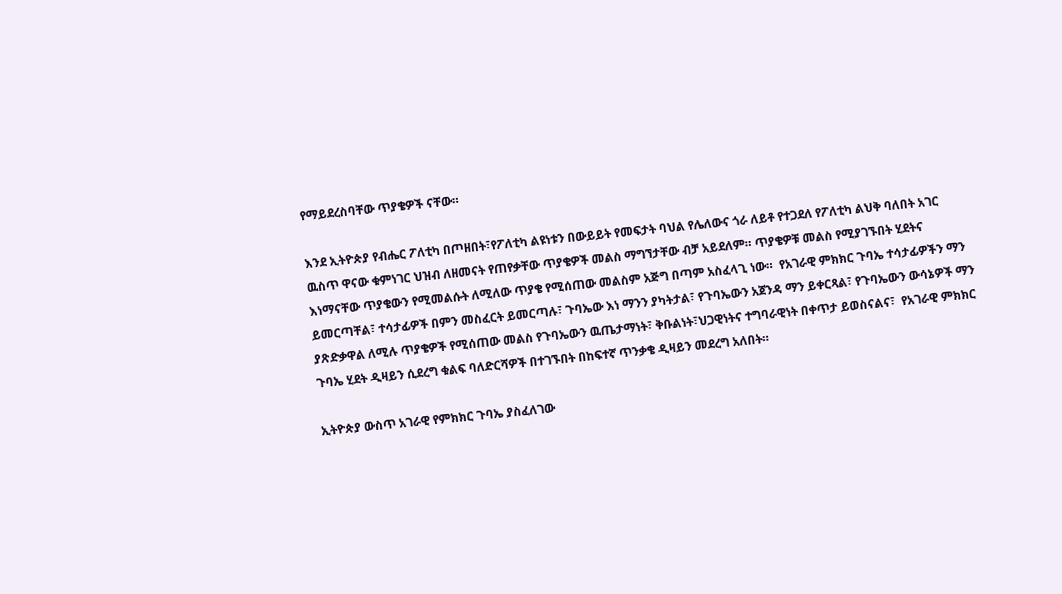የማይደረስባቸው ጥያቄዎች ናቸው።

እንደ ኢትዮጵያ የብሔር ፖለቲካ በጦዘበት፣የፖለቲካ ልዩነቱን በውይይት የመፍታት ባህል የሌለውና ጎራ ለይቶ የተጋደለ የፖለቲካ ልህቅ ባለበት አገር ዉስጥ ዋናው ቁምነገር ህዝብ ለዘመናት የጠየቃቸው ጥያቄዎች መልስ ማግኘታቸው ብቻ አይደለም። ጥያቄዎቹ መልስ የሚያገኙበት ሂደትና እነማናቸው ጥያቄውን የሚመልሱት ለሚለው ጥያቄ የሚሰጠው መልስም አጅግ በጣም አስፈላጊ ነው።  የአገራዊ ምክክር ጉባኤ ተሳታፊዎችን ማን ይመርጣቸል፣ ተሳታፊዎች በምን መስፈርት ይመርጣሉ፣ ጉባኤው እነ ማንን ያካትታል፣ የጉባኤውን አጀንዳ ማን ይቀርጻል፣ የጉባኤውን ውሳኔዎች ማን ያጽድቃዋል ለሚሉ ጥያቄዎች የሚሰጠው መልስ የጉባኤውን ዉጤታማነት፣ ቅቡልነት፣ህጋዊነትና ተግባራዊነት በቀጥታ ይወስናልና፣  የአገራዊ ምክክር ጉባኤ ሂደት ዲዛይን ሲደረግ ቁልፍ ባለድርሻዎች በተገኙበት በከፍተኛ ጥንቃቄ ዲዛይን መደረግ አለበት።

ኢትዮጵያ ውስጥ አገራዊ የምክክር ጉባኤ ያስፈለገው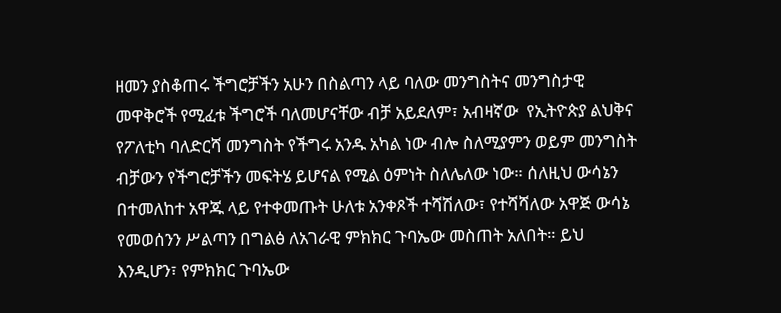ዘመን ያስቆጠሩ ችግሮቻችን አሁን በስልጣን ላይ ባለው መንግስትና መንግስታዊ መዋቅሮች የሚፈቱ ችግሮች ባለመሆናቸው ብቻ አይደለም፣ አብዛኛው  የኢትዮጵያ ልህቅና የፖለቲካ ባለድርሻ መንግስት የችግሩ አንዱ አካል ነው ብሎ ስለሚያምን ወይም መንግስት ብቻውን የችግሮቻችን መፍትሄ ይሆናል የሚል ዕምነት ስለሌለው ነው። ሰለዚህ ውሳኔን በተመለከተ አዋጁ ላይ የተቀመጡት ሁለቱ አንቀጾች ተሻሽለው፣ የተሻሻለው አዋጅ ውሳኔ የመወሰንን ሥልጣን በግልፅ ለአገራዊ ምክክር ጉባኤው መስጠት አለበት። ይህ እንዲሆን፣ የምክክር ጉባኤው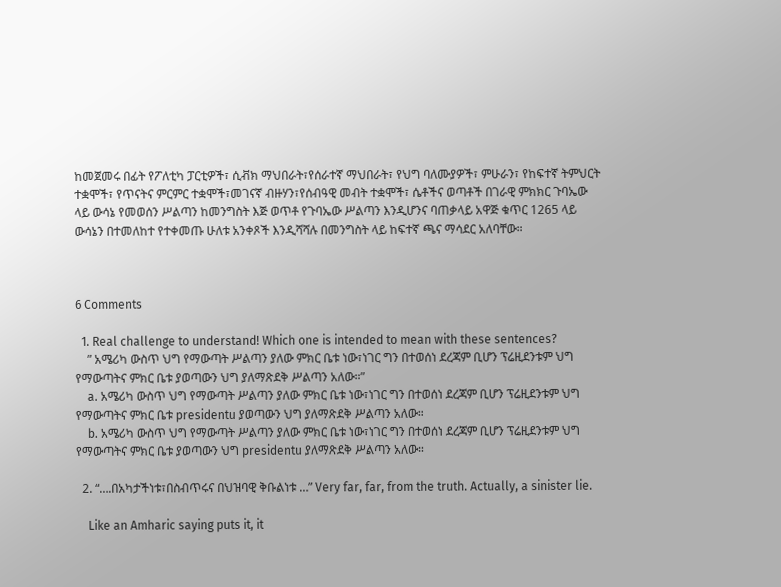ከመጀመሩ በፊት የፖለቲካ ፓርቲዎች፣ ሲቭክ ማህበራት፣የሰራተኛ ማህበራት፣ የህግ ባለሙያዎች፣ ምሁራን፣ የከፍተኛ ትምህርት ተቋሞች፣ የጥናትና ምርምር ተቋሞች፣መገናኛ ብዙሃን፣የሰብዓዊ መብት ተቋሞች፣ ሴቶችና ወጣቶች በገራዊ ምክክር ጉባኤው ላይ ውሳኔ የመወሰን ሥልጣን ከመንግስት እጅ ወጥቶ የጉባኤው ሥልጣን እንዲሆንና ባጠቃላይ አዋጅ ቁጥር 1265 ላይ ውሳኔን በተመለከተ የተቀመጡ ሁለቱ አንቀጾች እንዲሻሻሉ በመንግስት ላይ ከፍተኛ ጫና ማሳደር አለባቸው።



6 Comments

  1. Real challenge to understand! Which one is intended to mean with these sentences?
    ” አሜሪካ ውስጥ ህግ የማውጣት ሥልጣን ያለው ምክር ቤቱ ነው፣ነገር ግን በተወሰነ ደረጃም ቢሆን ፕሬዚደንቱም ህግ የማውጣትና ምክር ቤቱ ያወጣውን ህግ ያለማጽደቅ ሥልጣን አለው።”
    a. አሜሪካ ውስጥ ህግ የማውጣት ሥልጣን ያለው ምክር ቤቱ ነው፣ነገር ግን በተወሰነ ደረጃም ቢሆን ፕሬዚደንቱም ህግ የማውጣትና ምክር ቤቱ presidentu ያወጣውን ህግ ያለማጽደቅ ሥልጣን አለው።
    b. አሜሪካ ውስጥ ህግ የማውጣት ሥልጣን ያለው ምክር ቤቱ ነው፣ነገር ግን በተወሰነ ደረጃም ቢሆን ፕሬዚደንቱም ህግ የማውጣትና ምክር ቤቱ ያወጣውን ህግ presidentu ያለማጽደቅ ሥልጣን አለው።

  2. “….በአካታችነቱ፣በስብጥሩና በህዝባዊ ቅቡልነቱ …” Very far, far, from the truth. Actually, a sinister lie.

    Like an Amharic saying puts it, it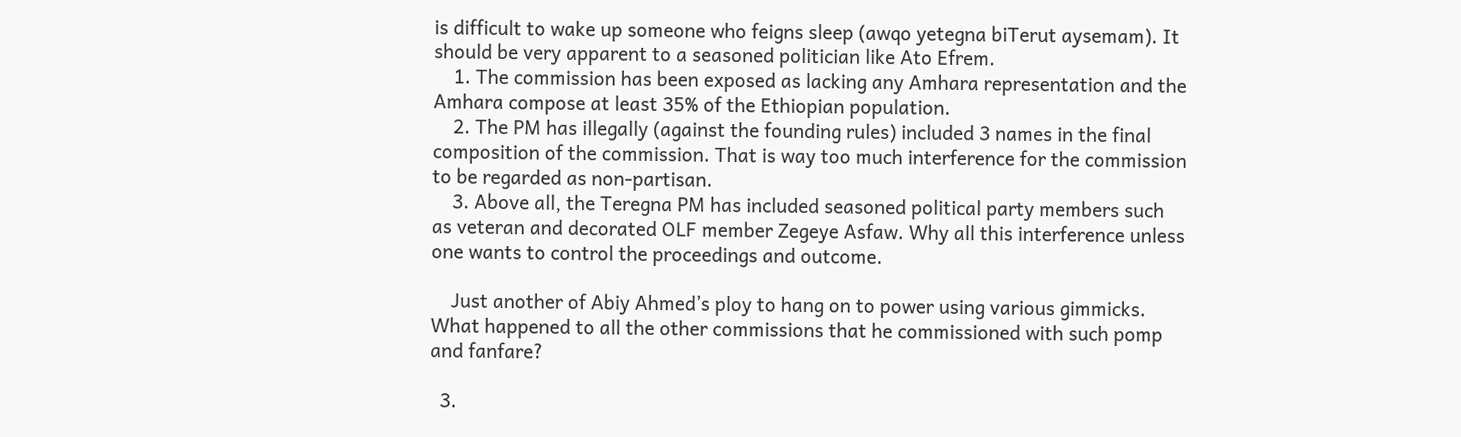is difficult to wake up someone who feigns sleep (awqo yetegna biTerut aysemam). It should be very apparent to a seasoned politician like Ato Efrem.
    1. The commission has been exposed as lacking any Amhara representation and the Amhara compose at least 35% of the Ethiopian population.
    2. The PM has illegally (against the founding rules) included 3 names in the final composition of the commission. That is way too much interference for the commission to be regarded as non-partisan.
    3. Above all, the Teregna PM has included seasoned political party members such as veteran and decorated OLF member Zegeye Asfaw. Why all this interference unless one wants to control the proceedings and outcome.

    Just another of Abiy Ahmed’s ploy to hang on to power using various gimmicks. What happened to all the other commissions that he commissioned with such pomp and fanfare?

  3.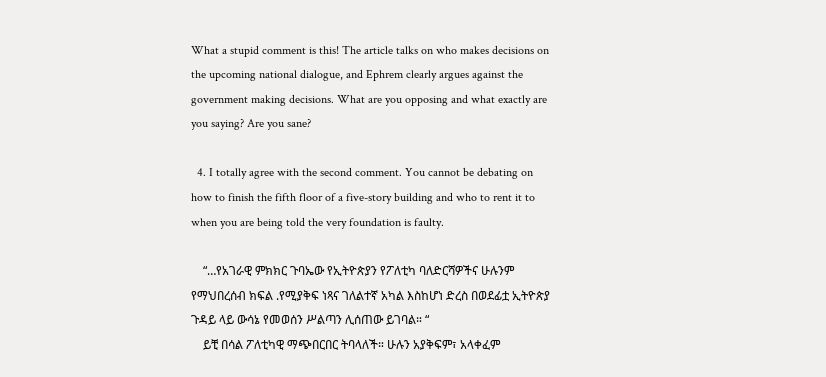What a stupid comment is this! The article talks on who makes decisions on the upcoming national dialogue, and Ephrem clearly argues against the government making decisions. What are you opposing and what exactly are you saying? Are you sane?

  4. I totally agree with the second comment. You cannot be debating on how to finish the fifth floor of a five-story building and who to rent it to when you are being told the very foundation is faulty.

    “…የአገራዊ ምክክር ጉባኤው የኢትዮጵያን የፖለቲካ ባለድርሻዎችና ሁሉንም የማህበረሰብ ክፍል .የሚያቅፍ ነጻና ገለልተኛ አካል እስከሆነ ድረስ በወደፊቷ ኢትዮጵያ ጉዳይ ላይ ውሳኔ የመወሰን ሥልጣን ሊሰጠው ይገባል። “
    ይቺ በሳል ፖለቲካዊ ማጭበርበር ትባላለች። ሁሉን አያቅፍም፣ አላቀፈም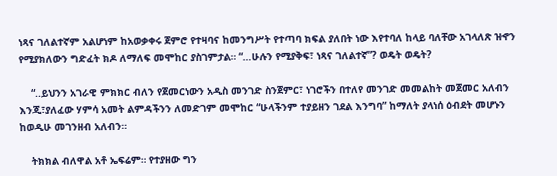ነጻና ገለልተኛም አልሆነም ከአወቃቀሩ ጀምሮ የተዛባና ከመንግሥት የተጣባ ክፍል ያለበት ነው እየተባለ ከላይ ባለቸው አገላለጽ ዝኆን የሚያክለውን ግድፈት ክዶ ለማለፍ መሞከር ያስገምታል። “…ሁሉን የሚያቅፍ፣ ነጻና ገለልተኛ”? ወዴት ወዴት?

    “..ይህንን አገራዊ ምክክር ብለን የጀመርነውን አዲስ መንገድ ስንጀምር፣ ነገሮችን በተለየ መንገድ መመልከት መጀመር አለብን እንጂ፣ያለፈው ሃምሳ አመት ልምዳችንን ለመድገም መሞከር “ሁላችንም ተያይዘን ገደል እንግባ” ከማለት ያላነሰ ዕብደት መሆኑን ከወዲሁ መገንዘብ አለብን።

    ትክክል ብለዋል አቶ ኤፍሬም። የተያዘው ግን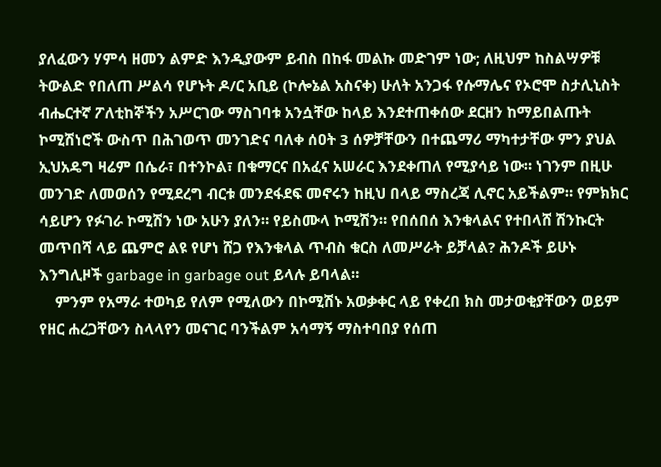ያለፈውን ሃምሳ ዘመን ልምድ እንዲያውም ይብስ በከፋ መልኩ መድገም ነው; ለዚህም ከስልሣዎቹ ትውልድ የበለጠ ሥልሳ የሆኑት ዶ/ር አቢይ (ኮሎኔል አስናቀ) ሁለት አንጋፋ የሱማሌና የኦሮሞ ስታሊኒስት ብሔርተኛ ፖለቲከኞችን አሥርገው ማስገባቱ አንሷቸው ከላይ እንደተጠቀሰው ደርዘን ከማይበልጡት ኮሚሽነሮች ውስጥ በሕገወጥ መንገድና ባለቀ ሰዐት 3 ሰዎቻቸውን በተጨማሪ ማካተታቸው ምን ያህል ኢህአዴግ ዛሬም በሴራ፣ በተንኮል፣ በቁማርና በአፈና አሠራር እንደቀጠለ የሚያሳይ ነው። ነገንም በዚሁ መንገድ ለመወሰን የሚደረግ ብርቱ መንደፋደፍ መኖሩን ከዚህ በላይ ማስረጃ ሊኖር አይችልም። የምክክር ሳይሆን የፉገራ ኮሚሽን ነው አሁን ያለን። የይስሙላ ኮሚሽን። የበሰበሰ እንቁላልና የተበላሸ ሽንኩርት መጥበሻ ላይ ጨምሮ ልዩ የሆነ ሸጋ የእንቁላል ጥብስ ቁርስ ለመሥራት ይቻላል? ሕንዶች ይሁኑ እንግሊዞች garbage in garbage out ይላሉ ይባላል።
    ምንም የአማራ ተወካይ የለም የሚለውን በኮሚሽኑ አወቃቀር ላይ የቀረበ ክስ መታወቂያቸውን ወይም የዘር ሐረጋቸውን ስላላየን መናገር ባንችልም አሳማኝ ማስተባበያ የሰጠ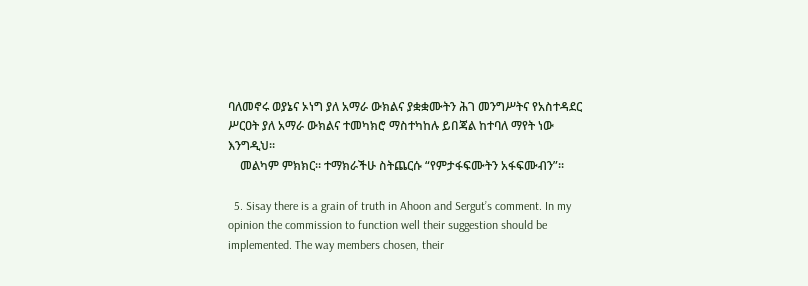ባለመኖሩ ወያኔና ኦነግ ያለ አማራ ውክልና ያቋቋሙትን ሕገ መንግሥትና የአስተዳደር ሥርዐት ያለ አማራ ውክልና ተመካክሮ ማስተካከሉ ይበጃል ከተባለ ማየት ነው እንግዲህ።
    መልካም ምክክር። ተማክራችሁ ስትጨርሱ “የምታፋፍሙትን አፋፍሙብን”።

  5. Sisay there is a grain of truth in Ahoon and Sergut’s comment. In my opinion the commission to function well their suggestion should be implemented. The way members chosen, their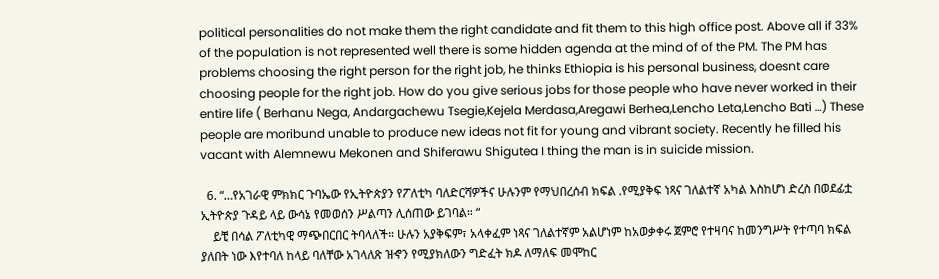political personalities do not make them the right candidate and fit them to this high office post. Above all if 33% of the population is not represented well there is some hidden agenda at the mind of of the PM. The PM has problems choosing the right person for the right job, he thinks Ethiopia is his personal business, doesnt care choosing people for the right job. How do you give serious jobs for those people who have never worked in their entire life ( Berhanu Nega, Andargachewu Tsegie,Kejela Merdasa,Aregawi Berhea,Lencho Leta,Lencho Bati …) These people are moribund unable to produce new ideas not fit for young and vibrant society. Recently he filled his vacant with Alemnewu Mekonen and Shiferawu Shigutea I thing the man is in suicide mission.

  6. “…የአገራዊ ምክክር ጉባኤው የኢትዮጵያን የፖለቲካ ባለድርሻዎችና ሁሉንም የማህበረሰብ ክፍል .የሚያቅፍ ነጻና ገለልተኛ አካል እስከሆነ ድረስ በወደፊቷ ኢትዮጵያ ጉዳይ ላይ ውሳኔ የመወሰን ሥልጣን ሊሰጠው ይገባል። “
    ይቺ በሳል ፖለቲካዊ ማጭበርበር ትባላለች። ሁሉን አያቅፍም፣ አላቀፈም ነጻና ገለልተኛም አልሆነም ከአወቃቀሩ ጀምሮ የተዛባና ከመንግሥት የተጣባ ክፍል ያለበት ነው እየተባለ ከላይ ባለቸው አገላለጽ ዝኆን የሚያክለውን ግድፈት ክዶ ለማለፍ መሞከር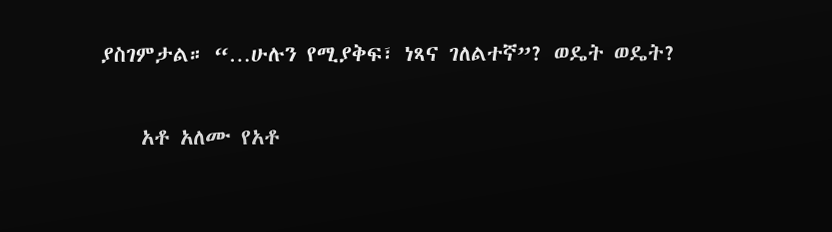ያስገምታል። “…ሁሉን የሚያቅፍ፣ ነጻና ገለልተኛ”? ወዴት ወዴት?

    አቶ አለሙ የአቶ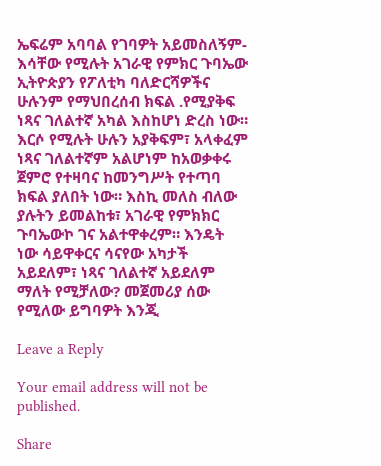ኤፍሬም አባባል የገባዎት አይመስለኝም- እሳቸው የሚሉት አገራዊ የምክር ጉባኤው ኢትዮጵያን የፖለቲካ ባለድርሻዎችና ሁሉንም የማህበረሰብ ክፍል .የሚያቅፍ ነጻና ገለልተኛ አካል እስከሆነ ድረስ ነው። እርሶ የሚሉት ሁሉን አያቅፍም፣ አላቀፈም ነጻና ገለልተኛም አልሆነም ከአወቃቀሩ ጀምሮ የተዛባና ከመንግሥት የተጣባ ክፍል ያለበት ነው። እስኪ መለስ ብለው ያሉትን ይመልከቱ፣ አገራዊ የምክክር ጉባኤውኮ ገና አልተዋቀረም። እንዴት ነው ሳይዋቀርና ሳናየው አካታች አይደለም፣ ነጻና ገለልተኛ አይደለም ማለት የሚቻለው? መጀመሪያ ሰው የሚለው ይግባዎት እንጂ

Leave a Reply

Your email address will not be published.

Share